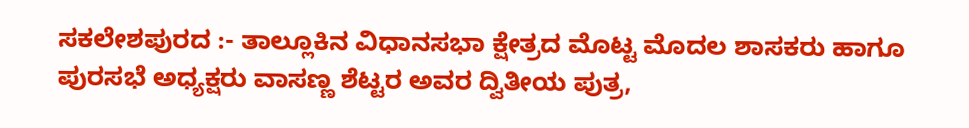ಸಕಲೇಶಪುರದ :- ತಾಲ್ಲೂಕಿನ ವಿಧಾನಸಭಾ ಕ್ಷೇತ್ರದ ಮೊಟ್ಟ ಮೊದಲ ಶಾಸಕರು ಹಾಗೂ ಪುರಸಭೆ ಅಧ್ಯಕ್ಷರು ವಾಸಣ್ಣ ಶೆಟ್ಟರ ಅವರ ದ್ವಿತೀಯ ಪುತ್ರ,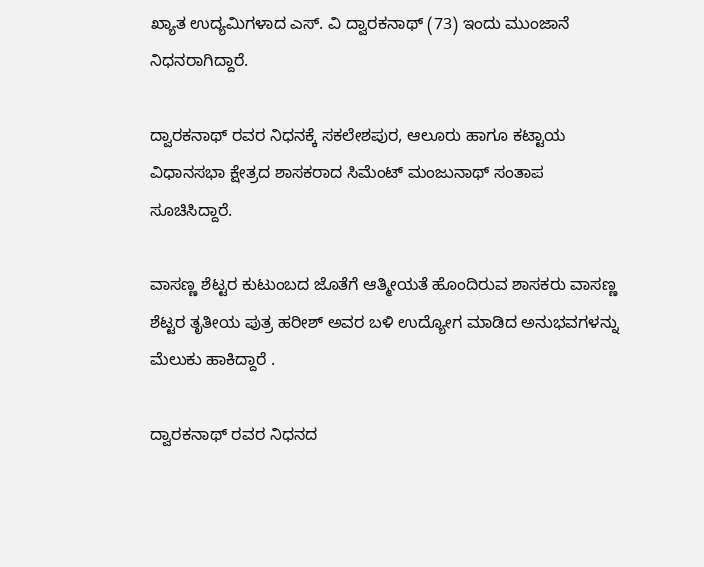ಖ್ಯಾತ ಉದ್ಯಮಿಗಳಾದ ಎಸ್. ವಿ ದ್ವಾರಕನಾಥ್ (73) ಇಂದು ಮುಂಜಾನೆ ನಿಧನರಾಗಿದ್ದಾರೆ.

ದ್ವಾರಕನಾಥ್ ರವರ ನಿಧನಕ್ಕೆ ಸಕಲೇಶಪುರ, ಆಲೂರು ಹಾಗೂ ಕಟ್ಟಾಯ ವಿಧಾನಸಭಾ ಕ್ಷೇತ್ರದ ಶಾಸಕರಾದ ಸಿಮೆಂಟ್ ಮಂಜುನಾಥ್ ಸಂತಾಪ ಸೂಚಿಸಿದ್ದಾರೆ.

ವಾಸಣ್ಣ ಶೆಟ್ಟರ ಕುಟುಂಬದ ಜೊತೆಗೆ ಆತ್ಮೀಯತೆ ಹೊಂದಿರುವ ಶಾಸಕರು ವಾಸಣ್ಣ ಶೆಟ್ಟರ ತೃತೀಯ ಪುತ್ರ ಹರೀಶ್ ಅವರ ಬಳಿ ಉದ್ಯೋಗ ಮಾಡಿದ ಅನುಭವಗಳನ್ನು ಮೆಲುಕು ಹಾಕಿದ್ದಾರೆ .

ದ್ವಾರಕನಾಥ್ ರವರ ನಿಧನದ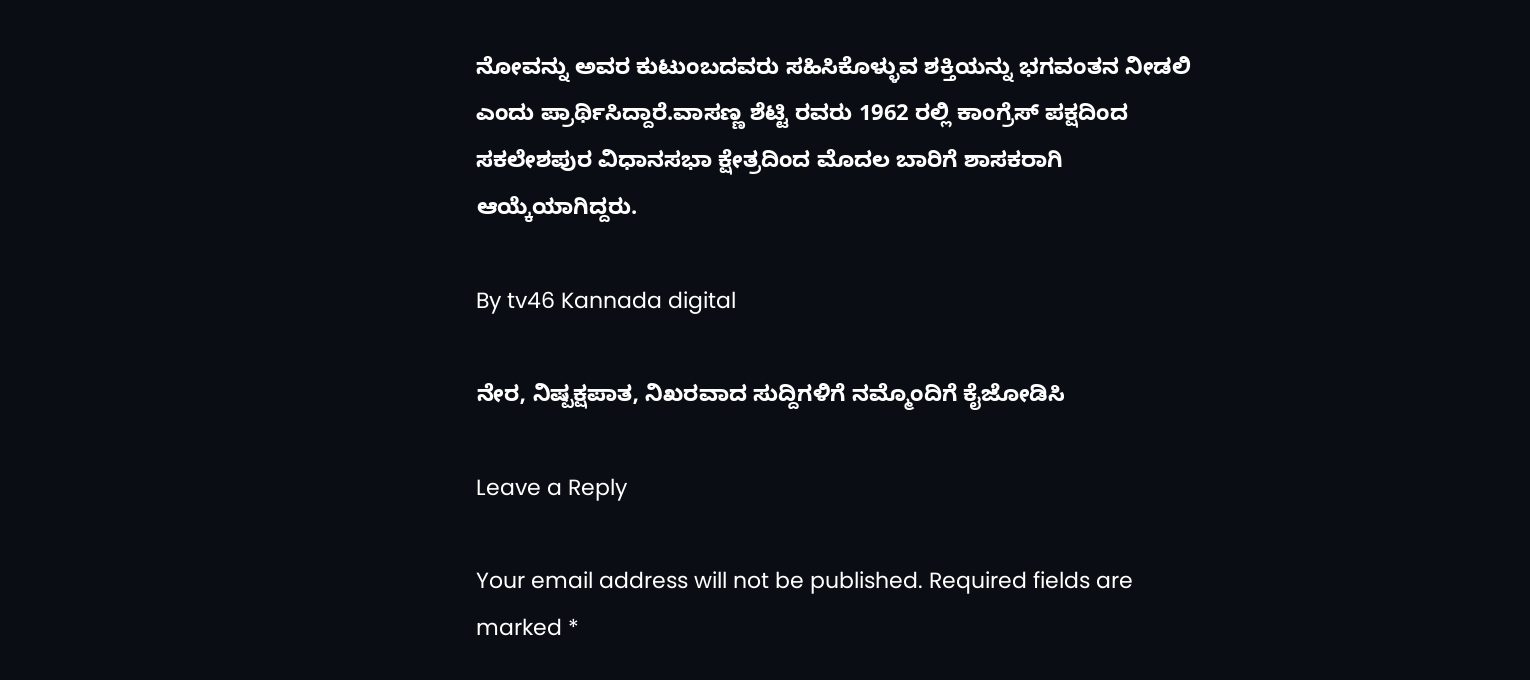ನೋವನ್ನು ಅವರ ಕುಟುಂಬದವರು ಸಹಿಸಿಕೊಳ್ಳುವ ಶಕ್ತಿಯನ್ನು ಭಗವಂತನ ನೀಡಲಿ ಎಂದು ಪ್ರಾರ್ಥಿಸಿದ್ದಾರೆ.ವಾಸಣ್ಣ ಶೆಟ್ಟಿ ರವರು 1962 ರಲ್ಲಿ ಕಾಂಗ್ರೆಸ್ ಪಕ್ಷದಿಂದ ಸಕಲೇಶಪುರ ವಿಧಾನಸಭಾ ಕ್ಷೇತ್ರದಿಂದ ಮೊದಲ ಬಾರಿಗೆ ಶಾಸಕರಾಗಿ ಆಯ್ಕೆಯಾಗಿದ್ದರು.

By tv46 Kannada digital

ನೇರ, ನಿಷ್ಪಕ್ಷಪಾತ, ನಿಖರವಾದ ಸುದ್ದಿಗಳಿಗೆ ನಮ್ಮೊಂದಿಗೆ ಕೈಜೋಡಿಸಿ

Leave a Reply

Your email address will not be published. Required fields are marked *